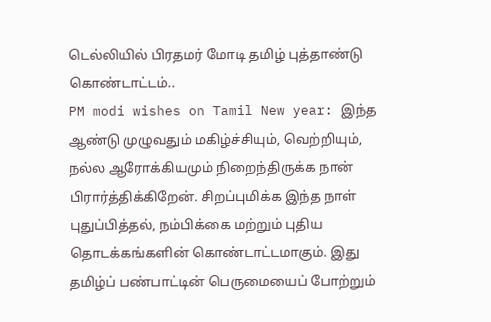டெல்லியில் பிரதமர் மோடி தமிழ் புத்தாண்டு கொண்டாட்டம்..
PM modi wishes on Tamil New year: இந்த ஆண்டு முழுவதும் மகிழ்ச்சியும், வெற்றியும், நல்ல ஆரோக்கியமும் நிறைந்திருக்க நான் பிரார்த்திக்கிறேன். சிறப்புமிக்க இந்த நாள் புதுப்பித்தல், நம்பிக்கை மற்றும் புதிய தொடக்கங்களின் கொண்டாட்டமாகும். இது தமிழ்ப் பண்பாட்டின் பெருமையைப் போற்றும்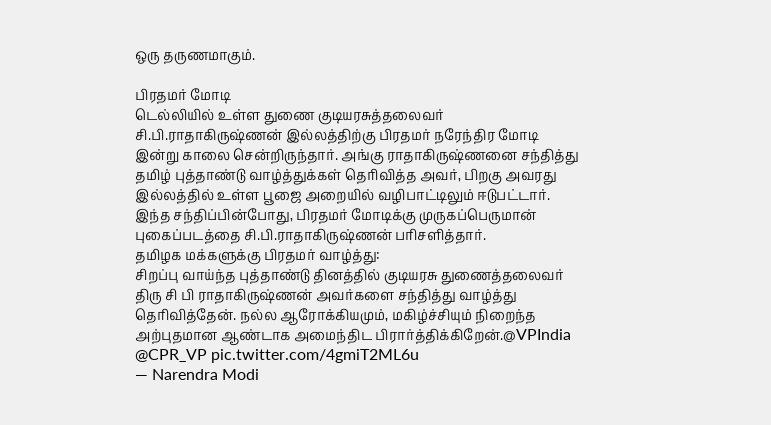ஒரு தருணமாகும்.

பிரதமர் மோடி
டெல்லியில் உள்ள துணை குடியரசுத்தலைவர் சி.பி.ராதாகிருஷ்ணன் இல்லத்திற்கு பிரதமர் நரேந்திர மோடி இன்று காலை சென்றிருந்தார். அங்கு ராதாகிருஷ்ணனை சந்தித்து தமிழ் புத்தாண்டு வாழ்த்துக்கள் தெரிவித்த அவர், பிறகு அவரது இல்லத்தில் உள்ள பூஜை அறையில் வழிபாட்டிலும் ஈடுபட்டார். இந்த சந்திப்பின்போது, பிரதமர் மோடிக்கு முருகப்பெருமான் புகைப்படத்தை சி.பி.ராதாகிருஷ்ணன் பரிசளித்தார்.
தமிழக மக்களுக்கு பிரதமர் வாழ்த்து:
சிறப்பு வாய்ந்த புத்தாண்டு தினத்தில் குடியரசு துணைத்தலைவர் திரு சி பி ராதாகிருஷ்ணன் அவர்களை சந்தித்து வாழ்த்து தெரிவித்தேன். நல்ல ஆரோக்கியமும், மகிழ்ச்சியும் நிறைந்த அற்புதமான ஆண்டாக அமைந்திட பிரார்த்திக்கிறேன்.@VPIndia @CPR_VP pic.twitter.com/4gmiT2ML6u
— Narendra Modi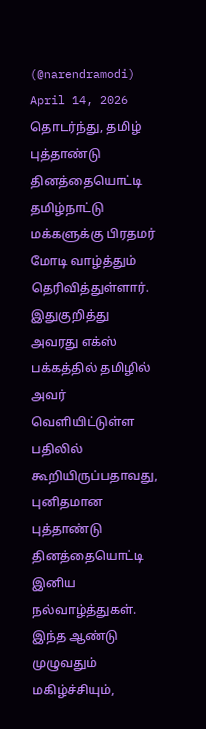(@narendramodi) April 14, 2026
தொடர்ந்து, தமிழ் புத்தாண்டு தினத்தையொட்டி தமிழ்நாட்டு மக்களுக்கு பிரதமர் மோடி வாழ்த்தும் தெரிவித்துள்ளார். இதுகுறித்து அவரது எக்ஸ் பக்கத்தில் தமிழில் அவர் வெளியிட்டுள்ள பதிலில் கூறியிருப்பதாவது, புனிதமான புத்தாண்டு தினத்தையொட்டி இனிய நல்வாழ்த்துகள். இந்த ஆண்டு முழுவதும் மகிழ்ச்சியும்,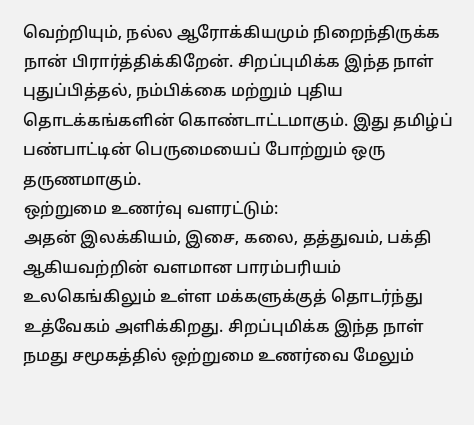வெற்றியும், நல்ல ஆரோக்கியமும் நிறைந்திருக்க நான் பிரார்த்திக்கிறேன். சிறப்புமிக்க இந்த நாள் புதுப்பித்தல், நம்பிக்கை மற்றும் புதிய தொடக்கங்களின் கொண்டாட்டமாகும். இது தமிழ்ப் பண்பாட்டின் பெருமையைப் போற்றும் ஒரு தருணமாகும்.
ஒற்றுமை உணர்வு வளரட்டும்:
அதன் இலக்கியம், இசை, கலை, தத்துவம், பக்தி ஆகியவற்றின் வளமான பாரம்பரியம் உலகெங்கிலும் உள்ள மக்களுக்குத் தொடர்ந்து உத்வேகம் அளிக்கிறது. சிறப்புமிக்க இந்த நாள் நமது சமூகத்தில் ஒற்றுமை உணர்வை மேலும்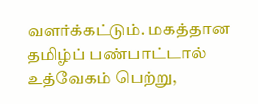வளர்க்கட்டும். மகத்தான தமிழ்ப் பண்பாட்டால் உத்வேகம் பெற்று,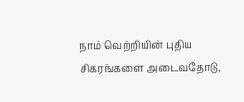நாம் வெற்றியின் புதிய சிகரங்களை அடைவதோடு,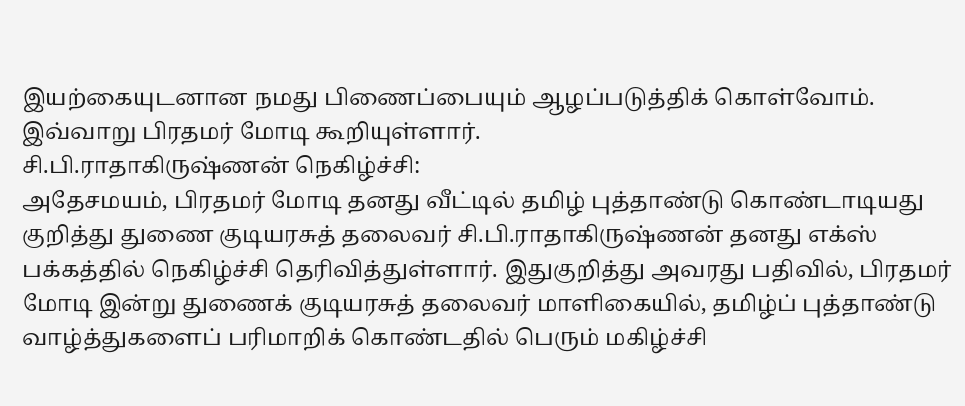இயற்கையுடனான நமது பிணைப்பையும் ஆழப்படுத்திக் கொள்வோம். இவ்வாறு பிரதமர் மோடி கூறியுள்ளார்.
சி.பி.ராதாகிருஷ்ணன் நெகிழ்ச்சி:
அதேசமயம், பிரதமர் மோடி தனது வீட்டில் தமிழ் புத்தாண்டு கொண்டாடியது குறித்து துணை குடியரசுத் தலைவர் சி.பி.ராதாகிருஷ்ணன் தனது எக்ஸ் பக்கத்தில் நெகிழ்ச்சி தெரிவித்துள்ளார். இதுகுறித்து அவரது பதிவில், பிரதமர் மோடி இன்று துணைக் குடியரசுத் தலைவர் மாளிகையில், தமிழ்ப் புத்தாண்டு வாழ்த்துகளைப் பரிமாறிக் கொண்டதில் பெரும் மகிழ்ச்சி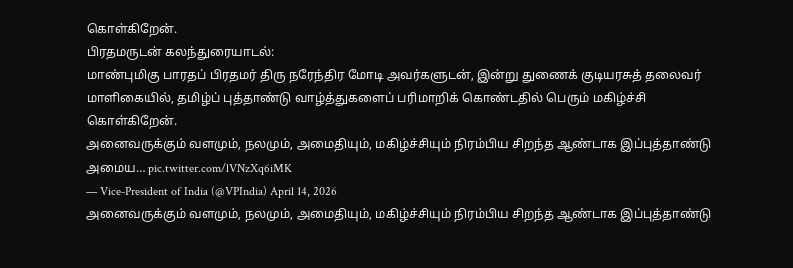கொள்கிறேன்.
பிரதமருடன் கலந்துரையாடல்:
மாண்புமிகு பாரதப் பிரதமர் திரு நரேந்திர மோடி அவர்களுடன், இன்று துணைக் குடியரசுத் தலைவர் மாளிகையில், தமிழ்ப் புத்தாண்டு வாழ்த்துகளைப் பரிமாறிக் கொண்டதில் பெரும் மகிழ்ச்சி கொள்கிறேன்.
அனைவருக்கும் வளமும், நலமும், அமைதியும், மகிழ்ச்சியும் நிரம்பிய சிறந்த ஆண்டாக இப்புத்தாண்டு அமைய… pic.twitter.com/lVNzXq6iMK
— Vice-President of India (@VPIndia) April 14, 2026
அனைவருக்கும் வளமும், நலமும், அமைதியும், மகிழ்ச்சியும் நிரம்பிய சிறந்த ஆண்டாக இப்புத்தாண்டு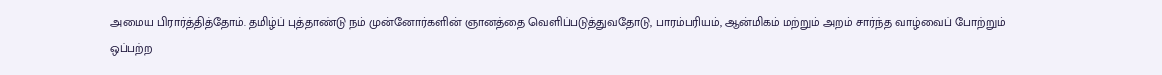அமைய பிரார்த்தித்தோம். தமிழ்ப் புத்தாண்டு நம் முன்னோர்களின் ஞானத்தை வெளிப்படுத்துவதோடு, பாரம்பரியம், ஆன்மிகம் மற்றும் அறம் சார்ந்த வாழ்வைப் போற்றும் ஒப்பற்ற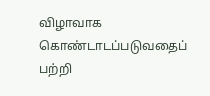விழாவாக கொண்டாடப்படுவதைப் பற்றி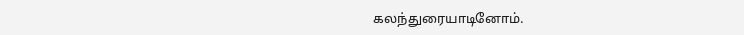கலந்துரையாடினோம்.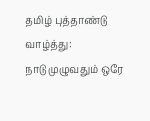தமிழ் புத்தாண்டு வாழ்த்து:
நாடு முழுவதும் ஒரே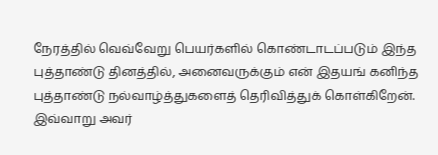நேரத்தில் வெவ்வேறு பெயர்களில் கொண்டாடப்படும் இந்த புத்தாண்டு தினத்தில், அனைவருக்கும் என் இதயங் கனிந்த புத்தாண்டு நல்வாழ்த்துகளைத் தெரிவித்துக் கொள்கிறேன். இவ்வாறு அவர்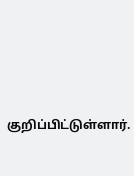குறிப்பிட்டுள்ளார்.